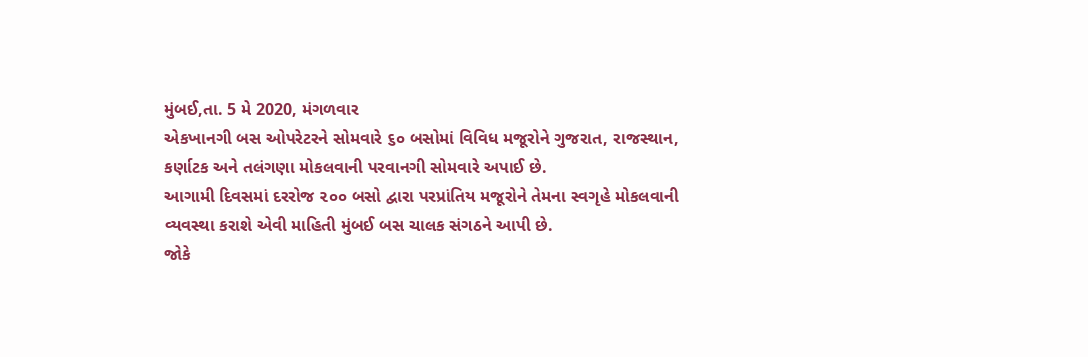મુંબઈ,તા. 5 મે 2020, મંગળવાર
એકખાનગી બસ ઓપરેટરને સોમવારે ૬૦ બસોમાં વિવિધ મજૂરોને ગુજરાત, રાજસ્થાન, કર્ણાટક અને તલંગણા મોકલવાની પરવાનગી સોમવારે અપાઈ છે.
આગામી દિવસમાં દરરોજ ૨૦૦ બસો દ્વારા પરપ્રાંતિય મજૂરોને તેમના સ્વગૃહે મોકલવાની વ્યવસ્થા કરાશે એવી માહિતી મુંબઈ બસ ચાલક સંગઠને આપી છે.
જોકે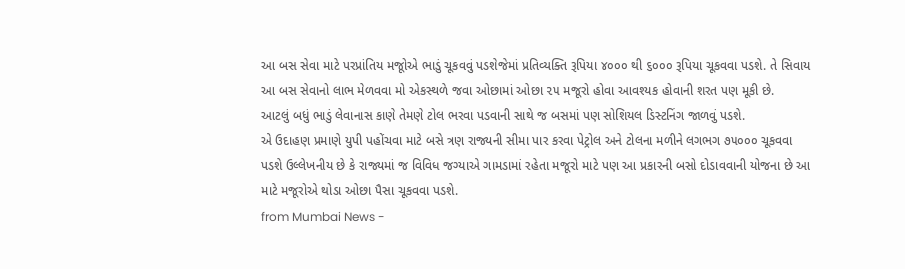આ બસ સેવા માટે પરપ્રાંતિય મજૂોએ ભાડું ચૂકવવું પડશેજેમાં પ્રતિવ્યક્તિ રૂપિયા ૪૦૦૦ થી ૬૦૦૦ રૂપિયા ચૂકવવા પડશે. તે સિવાય આ બસ સેવાનો લાભ મેળવવા મો એકસ્થળે જવા ઓછામાં ઓછા ૨૫ મજૂરો હોવા આવશ્યક હોવાની શરત પણ મૂકી છે.
આટલું બધું ભાડું લેવાનાસ કાણે તેમણે ટોલ ભરવા પડવાની સાથે જ બસમાં પણ સોશિયલ ડિસ્ટનિંગ જાળવું પડશે.
એ ઉદાહણ પ્રમાણે યુપી પહોંચવા માટે બસે ત્રણ રાજ્યની સીમા પાર કરવા પેટ્રોલ અને ટોલના મળીને લગભગ ૭૫૦૦૦ ચૂકવવા પડશે ઉલ્લેખનીય છે કે રાજ્યમાં જ વિવિધ જગ્યાએ ગામડામાં રહેતા મજૂરો માટે પણ આ પ્રકારની બસો દોડાવવાની યોજના છે આ માટે મજૂરોએ થોડા ઓછા પૈસા ચૂકવવા પડશે.
from Mumbai News -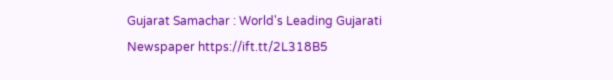Gujarat Samachar : World's Leading Gujarati Newspaper https://ift.tt/2L318B5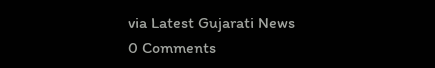via Latest Gujarati News
0 Comments